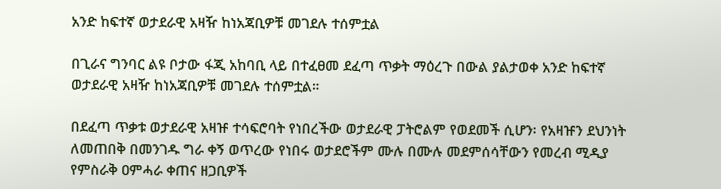አንድ ከፍተኛ ወታደራዊ አዛዥ ከነአጃቢዎቹ መገደሉ ተሰምቷል

በጊራና ግንባር ልዩ ቦታው ፋጂ አከባቢ ላይ በተፈፀመ ደፈጣ ጥቃት ማዕረጉ በውል ያልታወቀ አንድ ከፍተኛ ወታደራዊ አዛዥ ከነአጃቢዎቹ መገደሉ ተሰምቷል።

በደፈጣ ጥቃቱ ወታደራዊ አዛዡ ተሳፍሮባት የነበረችው ወታደራዊ ፓትሮልም የወደመች ሲሆን፡ የአዛዡን ደህንነት ለመጠበቅ በመንገዱ ግራ ቀኝ ወጥረው የነበሩ ወታደሮችም ሙሉ በሙሉ መደምሰሳቸውን የመረብ ሚዲያ የምስራቅ ዐምሓራ ቀጠና ዘጋቢዎች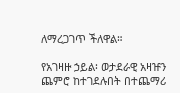ለማረጋገጥ ችለዋል።

የአገዛዙ ኃይል፡ ወታደራዊ አዛዡን ጨምሮ ከተገደሉበት በተጨማሪ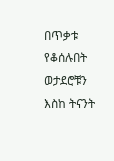በጥቃቱ የቆሰሉበት ወታደሮቹን እስከ ትናንት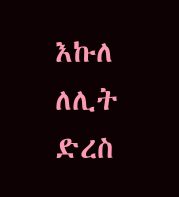እኩለ ለሊት ድረስ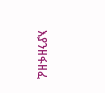እያንዘፋዘፈ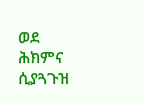ወደ ሕክምና ሲያጓጉዝ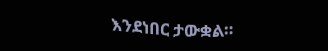እንደነበር ታውቋል።